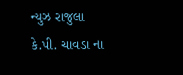ન્યુઝ રાજુલા
કે.પી. ચાવડા ના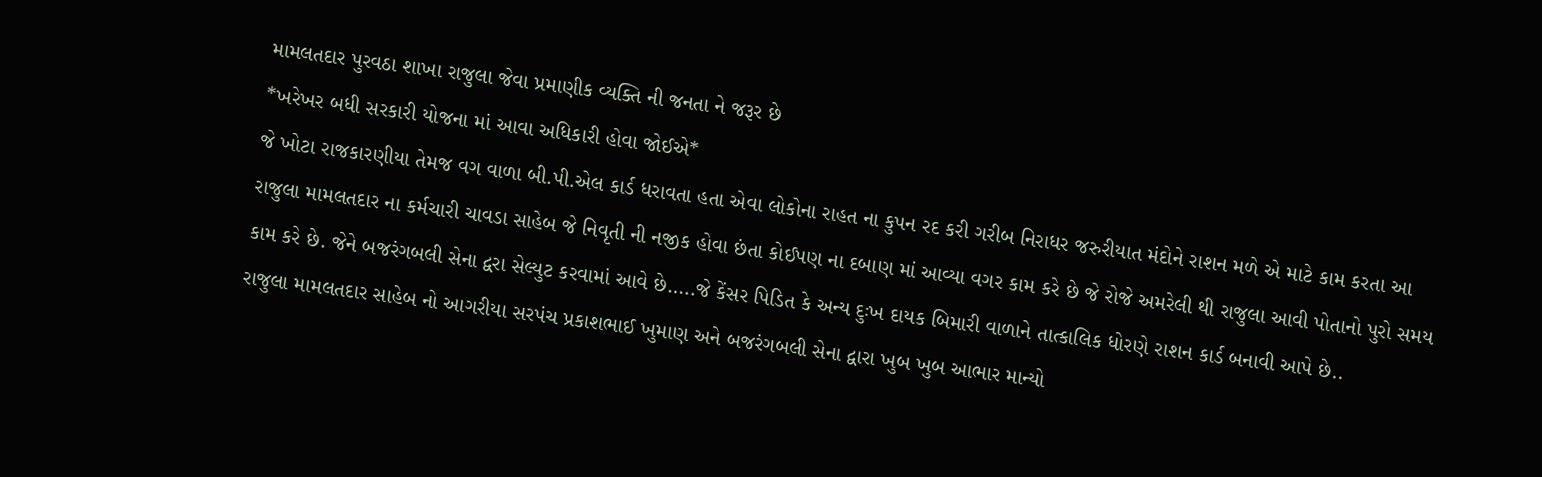મામલતદાર પુરવઠા શાખા રાજુલા જેવા પ્રમાણીક વ્યક્તિ ની જનતા ને જરૂર છે
*ખરેખર બધી સરકારી યોજના માં આવા અધિકારી હોવા જોઈએ*
જે ખોટા રાજકારણીયા તેમજ વગ વાળા બી.પી.એલ કાર્ડ ધરાવતા હતા એવા લોકોના રાહત ના કુપન રદ કરી ગરીબ નિરાધર જરુરીયાત મંદોને રાશન મળે એ માટે કામ કરતા આ રાજુલા મામલતદાર ના કર્મચારી ચાવડા સાહેબ જે નિવૃતી ની નજીક હોવા છંતા કોઈપણ ના દબાણ માં આવ્યા વગર કામ કરે છે જે રોજે અમરેલી થી રાજુલા આવી પોતાનો પુરો સમય કામ કરે છે. જેને બજરંગબલી સેના દ્વરા સેલ્યુટ કરવામાં આવે છે…..જે કેંસર પિડિત કે અન્ય દુઃખ દાયક બિમારી વાળાને તાત્કાલિક ધોરણે રાશન કાર્ડ બનાવી આપે છે..
રાજુલા મામલતદાર સાહેબ નો આગરીયા સરપંચ પ્રકાશભાઈ ખુમાણ અને બજરંગબલી સેના દ્વારા ખુબ ખુબ આભાર માન્યો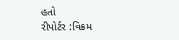હતો
રીપોર્ટર :વિક્રમ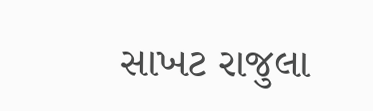સાખટ રાજુલા